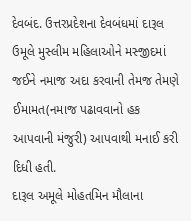દેવબંદ. ઉત્તરપ્રદેશના દેવબંધમાં દારૂલ ઉમૂલે મુસ્લીમ મહિલાઓને મસ્જીદમાં જઈને નમાજ અદા કરવાની તેમજ તેમણે ઈમામત(નમાજ પઢાવવાનો હક આપવાની મંજુરી) આપવાથી મનાઈ કરી દિધી હતી.
દારૂલ અમૂલે મોહતમિન મૌલાના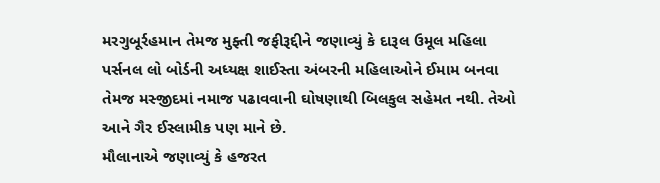મરગુબૂર્રહમાન તેમજ મુફ્તી જફીરૂદ્દીને જણાવ્યું કે દારૂલ ઉમૂલ મહિલા પર્સનલ લો બોર્ડની અધ્યક્ષ શાઈસ્તા અંબરની મહિલાઓને ઈમામ બનવા તેમજ મસ્જીદમાં નમાજ પઢાવવાની ઘોષણાથી બિલકુલ સહેમત નથી. તેઓ આને ગૈર ઈસ્લામીક પણ માને છે.
મૌલાનાએ જણાવ્યું કે હજરત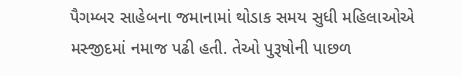પૈગમ્બર સાહેબના જમાનામાં થોડાક સમય સુધી મહિલાઓએ મસ્જીદમાં નમાજ પઢી હતી. તેઓ પુરૂષોની પાછળ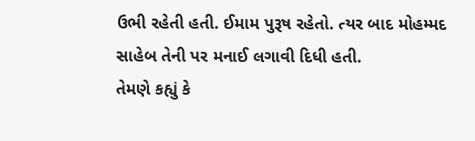ઉભી રહેતી હતી. ઈમામ પુરૂષ રહેતો. ત્યર બાદ મોહમ્મદ સાહેબ તેની પર મનાઈ લગાવી દિધી હતી.
તેમણે કહ્યું કે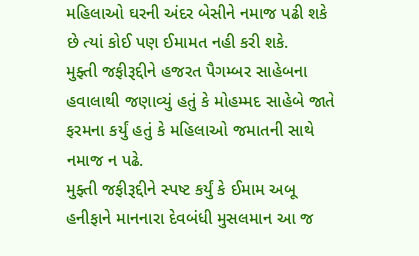મહિલાઓ ઘરની અંદર બેસીને નમાજ પઢી શકે છે ત્યાં કોઈ પણ ઈમામત નહી કરી શકે.
મુફ્તી જફીરૂદ્દીને હજરત પૈગમ્બર સાહેબના હવાલાથી જણાવ્યું હતું કે મોહમ્મદ સાહેબે જાતે ફરમના કર્યું હતું કે મહિલાઓ જમાતની સાથે નમાજ ન પઢે.
મુફ્તી જફીરૂદ્દીને સ્પષ્ટ કર્યું કે ઈમામ અબૂ હનીફાને માનનારા દેવબંધી મુસલમાન આ જ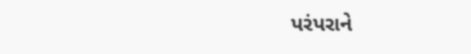પરંપરાને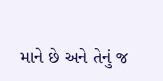માને છે અને તેનું જ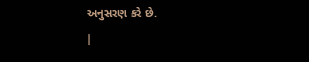અનુસરણ કરે છે.
|